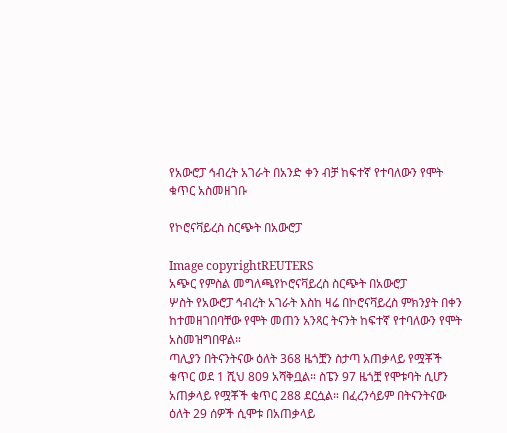የአውሮፓ ኅብረት አገራት በአንድ ቀን ብቻ ከፍተኛ የተባለውን የሞት ቁጥር አስመዘገቡ

የኮሮናቫይረስ ስርጭት በአውሮፓ

Image copyrightREUTERS
አጭር የምስል መግለጫየኮሮናቫይረስ ስርጭት በአውሮፓ
ሦስት የአውሮፓ ኅብረት አገራት እስከ ዛሬ በኮሮናቫይረስ ምክንያት በቀን ከተመዘገበባቸው የሞት መጠን አንጻር ትናንት ከፍተኛ የተባለውን የሞት አስመዝግበዋል።
ጣሊያን በትናንትናው ዕለት 368 ዜጎቿን ስታጣ አጠቃላይ የሟቾች ቁጥር ወደ 1 ሺህ 809 አሻቅቧል። ስፔን 97 ዜጎቿ የሞቱባት ሲሆን አጠቃላይ የሟቾች ቁጥር 288 ደርሷል። በፈረንሳይም በትናንትናው ዕለት 29 ሰዎች ሲሞቱ በአጠቃላይ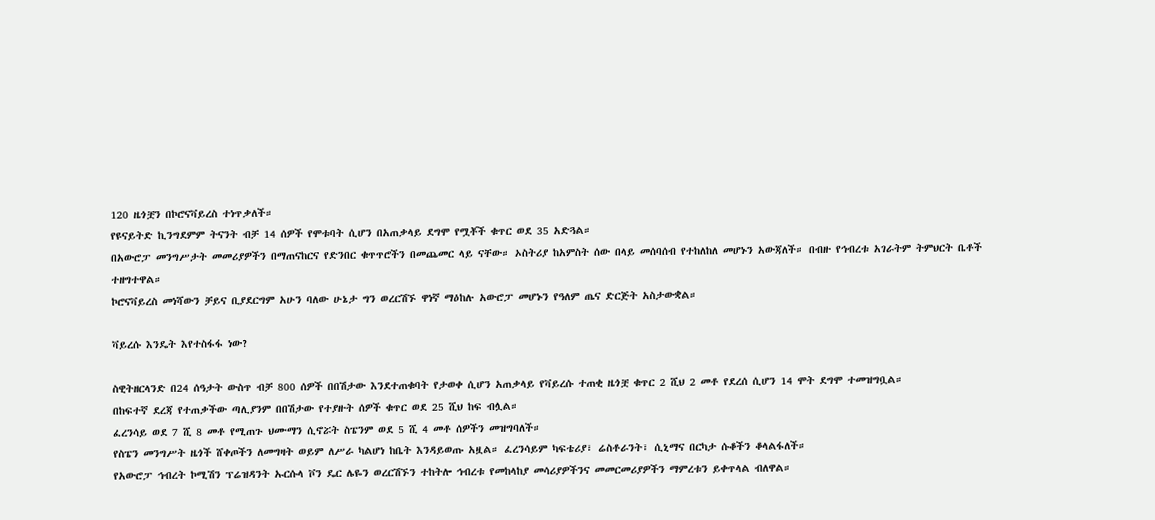120 ዜጎቿን በኮሮናቫይረስ ተነጥቃለች።
የዩናይትድ ኪንግደምም ትናንት ብቻ 14 ሰዎች የሞቱባት ሲሆን በአጠቃላይ ደግሞ የሟቾች ቁጥር ወደ 35 አድጓል።
በአውሮፓ መንግሥታት መመሪያዎችን በማጠናከርና የድንበር ቁጥጥሮችን በመጨመር ላይ ናቸው። ኦስትሪያ ከአምስት ሰው በላይ መሰባሰብ የተከለከለ መሆኑን አውጃለች። በብዙ የኅብረቱ አገራትም ትምህርት ቤቶች ተዘግተዋል።
ኮሮናቫይረስ መነሻውን ቻይና ቢያደርግም አሁን ባለው ሁኔታ ግን ወረርሽኙ ዋነኛ ማዕከሉ አውሮፓ መሆኑን የዓለም ጤና ድርጅት አስታውቋል።

ቫይረሱ እንዴት እየተስፋፋ ነው?

ስዊትዘርላንድ በ24 ሰዓታት ውስጥ ብቻ 800 ሰዎች በበሽታው እንደተጠቁባት የታወቀ ሲሆን አጠቃላይ የቫይረሱ ተጠቂ ዜጎቿ ቁጥር 2 ሺህ 2 መቶ የደረሰ ሲሆን 14 ሞት ደግሞ ተመዝግቧል።
በከፍተኛ ደረጃ የተጠቃችው ጣሊያንም በበሽታው የተያዙት ሰዎች ቁጥር ወደ 25 ሺህ ከፍ ብሏል።
ፈረንሳይ ወደ 7 ሺ 8 መቶ የሚጠጉ ህሙማን ሲኖሯት ስፔንም ወደ 5 ሺ 4 መቶ ሰዎችን መዝግባለች።
የስፔን መንግሥት ዜጎች ሸቀጦችን ለመግዛት ወይም ለሥራ ካልሆነ ከቤት እንዳይወጡ አዟል። ፈረንሳይም ካፍቴሪያ፣ ሬስቶራንት፣ ሲኒማና በርካታ ሱቆችን ቆላልፋለች።
የአውሮፓ ኅብረት ኮሚሽን ፕሬዝዳንት ኡርሱላ ቮን ዴር ሌዬን ወረርሽኙን ተከትሎ ኅብረቱ የመከላከያ መሳሪያዎችንና መመርመሪያዎችን ማምረቱን ይቀጥላል ብለዋል።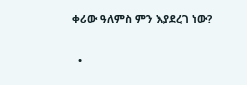ቀሪው ዓለምስ ምን እያደረገ ነው?

  •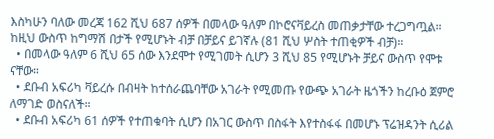እስካሁን ባለው መረጃ 162 ሺህ 687 ሰዎች በመላው ዓለም በኮሮናቫይረስ መጠቃታቸው ተረጋግጧል። ከዚህ ውስጥ ከግማሽ በታች የሚሆኑት ብቻ በቻይና ይገኛሉ (81 ሺህ ሦስት ተጠቂዎች ብቻ)።
  • በመላው ዓለም 6 ሺህ 65 ሰው እንደሞተ የሚገመት ሲሆን 3 ሺህ 85 የሚሆኑት ቻይና ውስጥ የሞቱ ናቸው።
  • ደቡብ አፍሪካ ቫይረሱ በብዛት ከተሰራጨባቸው አገራት የሚመጡ የውጭ አገራት ዜጎችን ከረቡዕ ጀምሮ ለማገድ ወስናለች።
  • ደቡብ አፍሪካ 61 ሰዎች የተጠቁባት ሲሆን በአገር ውስጥ በስፋት እየተስፋፋ በመሆኑ ፕሬዝዳንት ሲሪል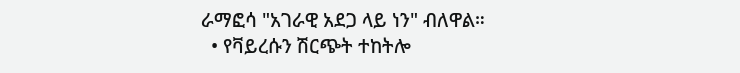ራማፎሳ "አገራዊ አደጋ ላይ ነን" ብለዋል።
  • የቫይረሱን ሽርጭት ተከትሎ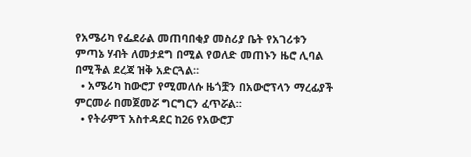የአሜሪካ የፌደራል መጠባበቂያ መስሪያ ቤት የአገሪቱን ምጣኔ ሃብት ለመታደግ በሚል የወለድ መጠኑን ዜሮ ሊባል በሚችል ደረጃ ዝቅ አድርጓል።
  • አሜሪካ ከውሮፓ የሚመለሱ ዜጎቿን በአውሮፕላን ማረፊያች ምርመራ በመጀመሯ ግርግርን ፈጥሯል።
  • የትራምፕ አስተዳደር ከ26 የአውሮፓ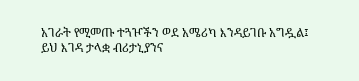አገራት የሚመጡ ተጓዦችን ወደ አሜሪካ እንዳይገቡ አግዷል፤ ይህ እገዳ ታላቋ ብሪታኒያንና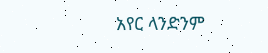አየር ላንድንም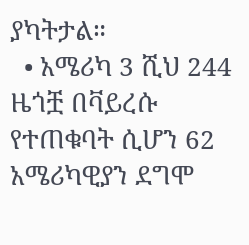ያካትታል።
  • አሜሪካ 3 ሺህ 244 ዜጎቿ በቫይረሱ የተጠቁባት ሲሆን 62 አሜሪካዊያን ደግሞ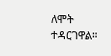ለሞት ተዳርገዋል።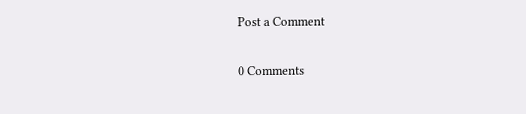Post a Comment

0 Comments